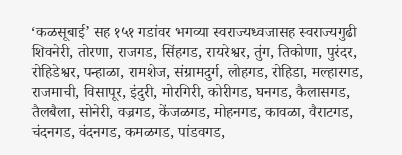‘कळसूबाई’ सह १५१ गडांवर भगव्या स्वराज्यध्वजासह स्वराज्यगुढी
शिवनेरी, तोरणा, राजगड, सिंहगड, रायरेश्वर, तुंग, तिकोणा, पुरंदर, रोहिडेश्वर, पन्हाळा, रामशेज, संग्रामदुर्ग, लोहगड, रोहिडा, मल्हारगड, राजमाची, विसापूर, इंदुरी, मोरगिरी, कोरीगड, घनगड, कैलासगड, तैलबैला, सोनेरी, वज्रगड, केंजळगड, मोहनगड, कावळा, वैराटगड, चंदनगड, वंदनगड, कमळगड, पांडवगड,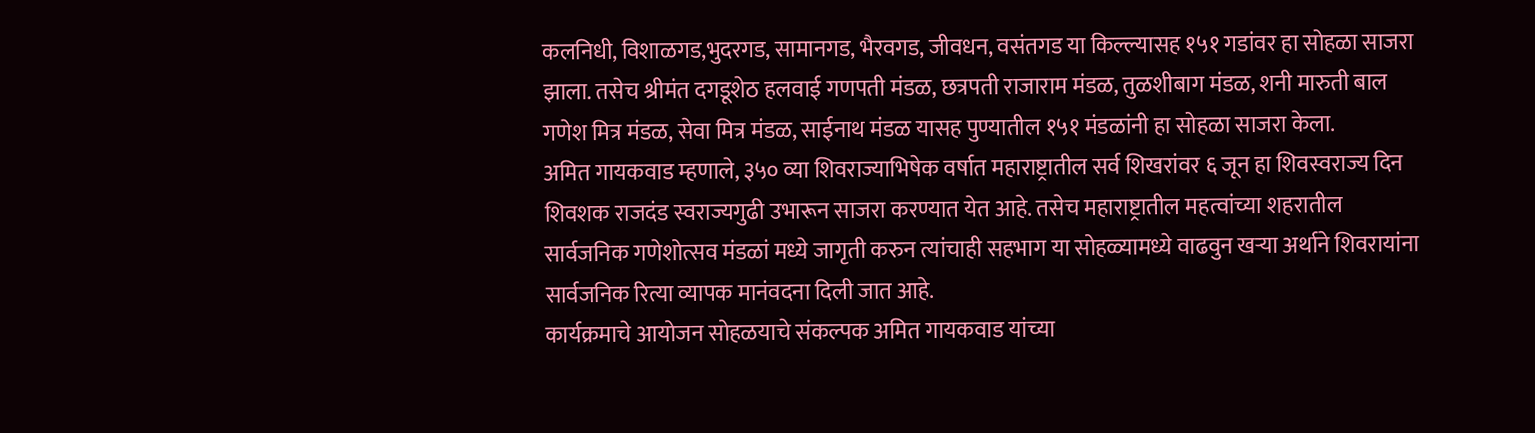कलनिधी, विशाळगड,भुदरगड, सामानगड, भैरवगड, जीवधन, वसंतगड या किल्ल्यासह १५१ गडांवर हा सोहळा साजरा झाला. तसेच श्रीमंत दगडूशेठ हलवाई गणपती मंडळ, छत्रपती राजाराम मंडळ, तुळशीबाग मंडळ, शनी मारुती बाल गणेश मित्र मंडळ, सेवा मित्र मंडळ, साईनाथ मंडळ यासह पुण्यातील १५१ मंडळांनी हा सोहळा साजरा केला.
अमित गायकवाड म्हणाले, ३५० व्या शिवराज्याभिषेक वर्षात महाराष्ट्रातील सर्व शिखरांवर ६ जून हा शिवस्वराज्य दिन शिवशक राजदंड स्वराज्यगुढी उभारून साजरा करण्यात येत आहे. तसेच महाराष्ट्रातील महत्वांच्या शहरातील सार्वजनिक गणेशोत्सव मंडळां मध्ये जागृती करुन त्यांचाही सहभाग या सोहळ्यामध्ये वाढवुन खऱ्या अर्थाने शिवरायांना सार्वजनिक रित्या व्यापक मानंवदना दिली जात आहे.
कार्यक्रमाचे आयोजन सोहळयाचे संकल्पक अमित गायकवाड यांच्या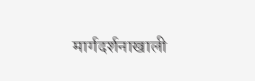मार्गदर्शनाखाली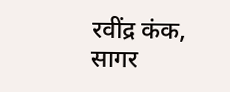रवींद्र कंक, सागर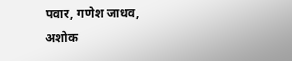पवार, गणेश जाधव, अशोक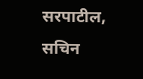सरपाटील, सचिन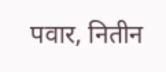पवार, नितीन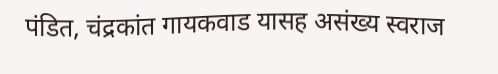पंडित, चंद्रकांत गायकवाड यासह असंख्य स्वराज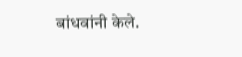बांधवांनी केले.